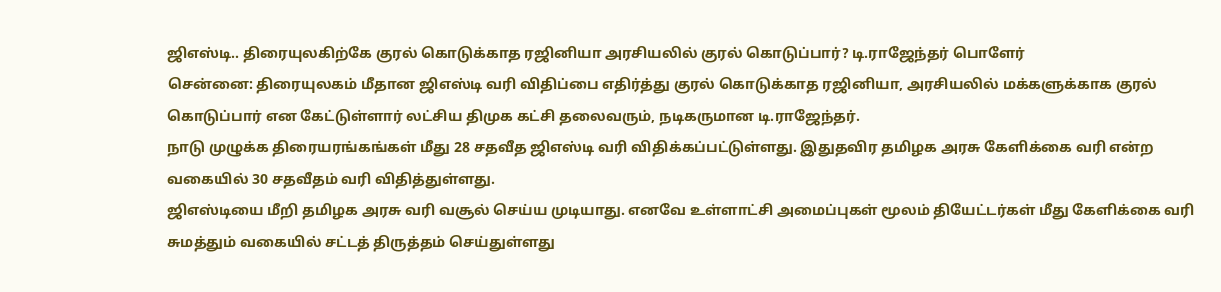ஜிஎஸ்டி.. திரையுலகிற்கே குரல் கொடுக்காத ரஜினியா அரசியலில் குரல் கொடுப்பார்? டி.ராஜேந்தர் பொளேர்
சென்னை: திரையுலகம் மீதான ஜிஎஸ்டி வரி விதிப்பை எதிர்த்து குரல் கொடுக்காத ரஜினியா, அரசியலில் மக்களுக்காக குரல் கொடுப்பார் என கேட்டுள்ளார் லட்சிய திமுக கட்சி தலைவரும், நடிகருமான டி.ராஜேந்தர்.
நாடு முழுக்க திரையரங்கங்கள் மீது 28 சதவீத ஜிஎஸ்டி வரி விதிக்கப்பட்டுள்ளது. இதுதவிர தமிழக அரசு கேளிக்கை வரி என்ற வகையில் 30 சதவீதம் வரி விதித்துள்ளது.
ஜிஎஸ்டியை மீறி தமிழக அரசு வரி வசூல் செய்ய முடியாது. எனவே உள்ளாட்சி அமைப்புகள் மூலம் தியேட்டர்கள் மீது கேளிக்கை வரி சுமத்தும் வகையில் சட்டத் திருத்தம் செய்துள்ளது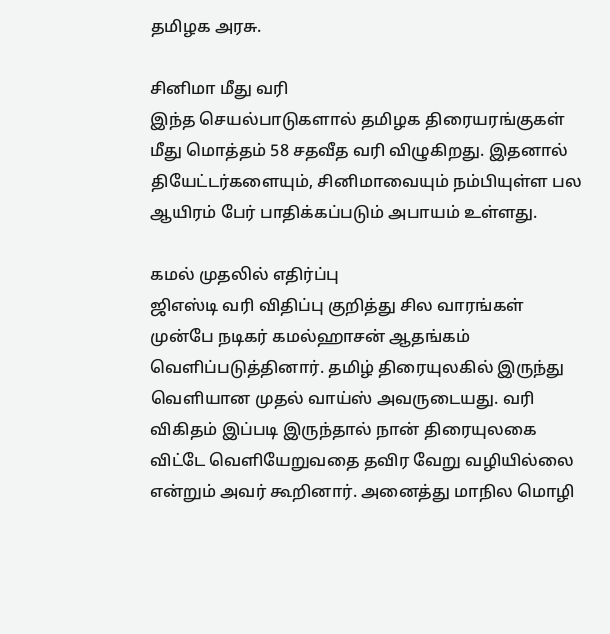தமிழக அரசு.

சினிமா மீது வரி
இந்த செயல்பாடுகளால் தமிழக திரையரங்குகள் மீது மொத்தம் 58 சதவீத வரி விழுகிறது. இதனால் தியேட்டர்களையும், சினிமாவையும் நம்பியுள்ள பல ஆயிரம் பேர் பாதிக்கப்படும் அபாயம் உள்ளது.

கமல் முதலில் எதிர்ப்பு
ஜிஎஸ்டி வரி விதிப்பு குறித்து சில வாரங்கள் முன்பே நடிகர் கமல்ஹாசன் ஆதங்கம் வெளிப்படுத்தினார். தமிழ் திரையுலகில் இருந்து வெளியான முதல் வாய்ஸ் அவருடையது. வரி விகிதம் இப்படி இருந்தால் நான் திரையுலகை விட்டே வெளியேறுவதை தவிர வேறு வழியில்லை என்றும் அவர் கூறினார். அனைத்து மாநில மொழி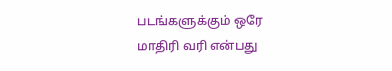படங்களுக்கும் ஒரே மாதிரி வரி என்பது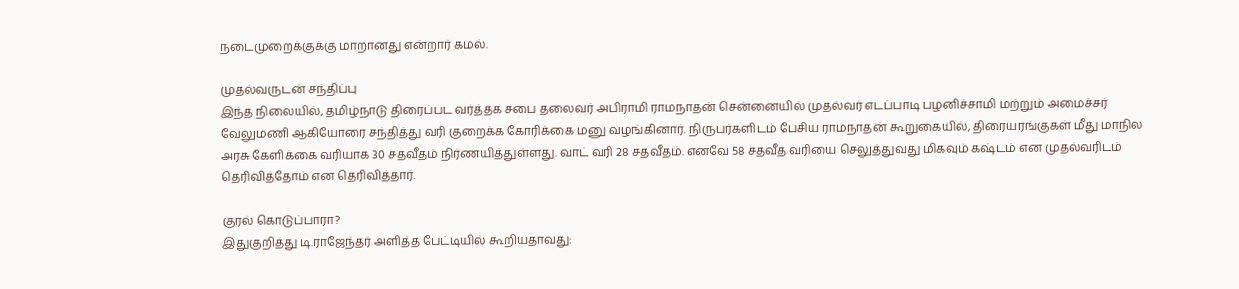நடைமுறைக்குக்கு மாறானது என்றார் கமல்.

முதல்வருடன் சந்திப்பு
இந்த நிலையில், தமிழ்நாடு திரைப்பட வர்த்தக சபை தலைவர் அபிராமி ராமநாதன் சென்னையில் முதல்வர் எடப்பாடி பழனிச்சாமி மற்றும் அமைச்சர் வேலுமணி ஆகியோரை சந்தித்து வரி குறைக்க கோரிக்கை மனு வழங்கினார். நிருபர்களிடம் பேசிய ராமநாதன் கூறுகையில், திரையரங்குகள் மீது மாநில அரசு கேளிக்கை வரியாக 30 சதவீதம் நிர்ணயித்துள்ளது. வாட் வரி 28 சதவீதம். எனவே 58 சதவீத வரியை செலுத்துவது மிகவும் கஷ்டம் என முதல்வரிடம் தெரிவித்தோம் என தெரிவித்தார்.

குரல் கொடுப்பாரா?
இதுகுறித்து டி.ராஜேந்தர் அளித்த பேட்டியில் கூறியதாவது: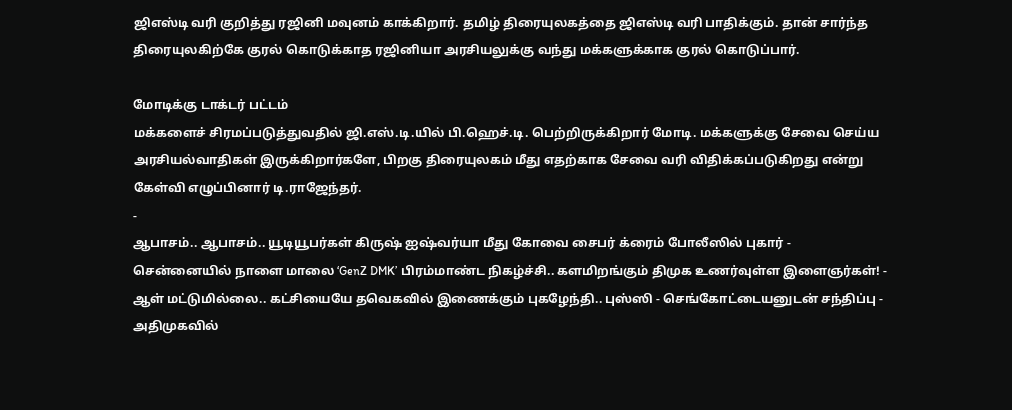ஜிஎஸ்டி வரி குறித்து ரஜினி மவுனம் காக்கிறார். தமிழ் திரையுலகத்தை ஜிஎஸ்டி வரி பாதிக்கும். தான் சார்ந்த திரையுலகிற்கே குரல் கொடுக்காத ரஜினியா அரசியலுக்கு வந்து மக்களுக்காக குரல் கொடுப்பார்.

மோடிக்கு டாக்டர் பட்டம்
மக்களைச் சிரமப்படுத்துவதில் ஜி.எஸ்.டி.யில் பி.ஹெச்.டி. பெற்றிருக்கிறார் மோடி. மக்களுக்கு சேவை செய்ய அரசியல்வாதிகள் இருக்கிறார்களே, பிறகு திரையுலகம் மீது எதற்காக சேவை வரி விதிக்கப்படுகிறது என்று கேள்வி எழுப்பினார் டி.ராஜேந்தர்.
-
ஆபாசம்.. ஆபாசம்.. யூடியூபர்கள் கிருஷ் ஐஷ்வர்யா மீது கோவை சைபர் க்ரைம் போலீஸில் புகார் -
சென்னையில் நாளை மாலை ‘GenZ DMK’ பிரம்மாண்ட நிகழ்ச்சி.. களமிறங்கும் திமுக உணர்வுள்ள இளைஞர்கள்! -
ஆள் மட்டுமில்லை.. கட்சியையே தவெகவில் இணைக்கும் புகழேந்தி.. புஸ்ஸி - செங்கோட்டையனுடன் சந்திப்பு -
அதிமுகவில்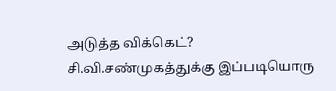அடுத்த விக்கெட்? சி.வி.சண்முகத்துக்கு இப்படியொரு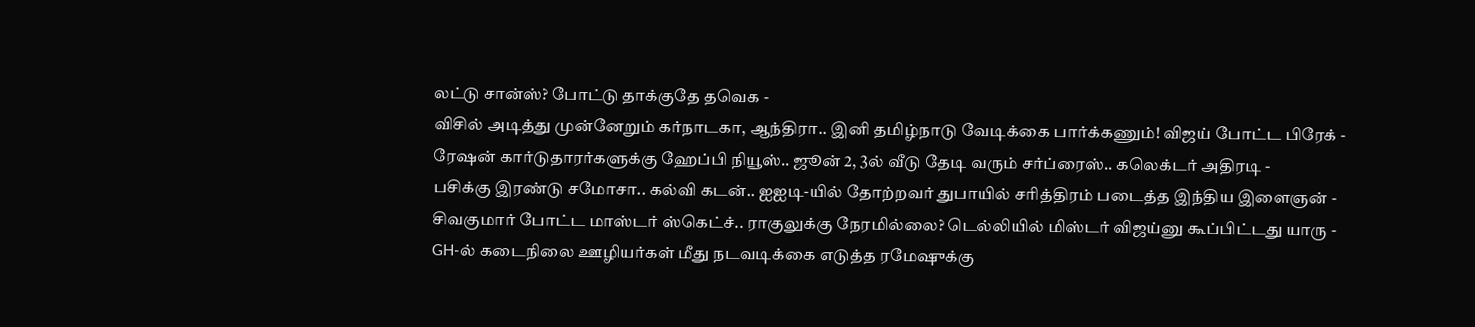லட்டு சான்ஸ்? போட்டு தாக்குதே தவெக -
விசில் அடித்து முன்னேறும் கர்நாடகா, ஆந்திரா.. இனி தமிழ்நாடு வேடிக்கை பார்க்கணும்! விஜய் போட்ட பிரேக் -
ரேஷன் கார்டுதாரர்களுக்கு ஹேப்பி நியூஸ்.. ஜூன் 2, 3ல் வீடு தேடி வரும் சர்ப்ரைஸ்.. கலெக்டர் அதிரடி -
பசிக்கு இரண்டு சமோசா.. கல்வி கடன்.. ஐஐடி-யில் தோற்றவர் துபாயில் சரித்திரம் படைத்த இந்திய இளைஞன் -
சிவகுமார் போட்ட மாஸ்டர் ஸ்கெட்ச்.. ராகுலுக்கு நேரமில்லை? டெல்லியில் மிஸ்டர் விஜய்னு கூப்பிட்டது யாரு -
GH-ல் கடைநிலை ஊழியர்கள் மீது நடவடிக்கை எடுத்த ரமேஷுக்கு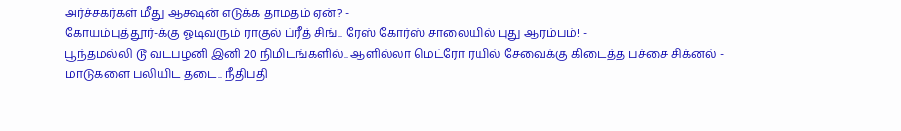அர்ச்சகர்கள் மீது ஆக்ஷன் எடுக்க தாமதம் ஏன்? -
கோயம்புத்தூர்-க்கு ஓடிவரும் ராகுல் ப்ரீத் சிங்.. ரேஸ் கோர்ஸ் சாலையில் புது ஆரம்பம்! -
பூந்தமல்லி டூ வடபழனி இனி 20 நிமிடங்களில்.. ஆளில்லா மெட்ரோ ரயில் சேவைக்கு கிடைத்த பச்சை சிக்னல் -
மாடுகளை பலியிட தடை.. நீதிபதி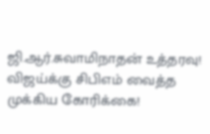ஜி.ஆர்.சுவாமிநாதன் உத்தரவு! விஜய்க்கு சிபிஎம் வைத்த முக்கிய கோரிக்கை!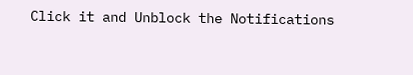Click it and Unblock the Notifications